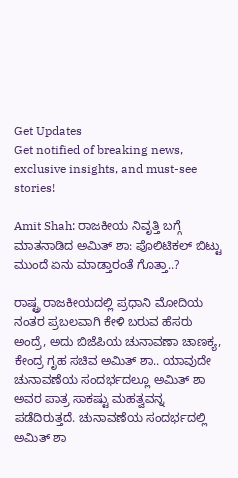Get Updates
Get notified of breaking news, exclusive insights, and must-see stories!

Amit Shah: ರಾಜಕೀಯ ನಿವೃತ್ತಿ ಬಗ್ಗೆ ಮಾತನಾಡಿದ ಅಮಿತ್ ಶಾ: ಪೊಲಿಟಿಕಲ್‌ ಬಿಟ್ಟು ಮುಂದೆ ಏನು ಮಾಡ್ತಾರಂತೆ ಗೊತ್ತಾ..?

ರಾಷ್ಟ್ರ ರಾಜಕೀಯದಲ್ಲಿ ಪ್ರಧಾನಿ ಮೋದಿಯ ನಂತರ ಪ್ರಬಲವಾಗಿ ಕೇಳಿ ಬರುವ ಹೆಸರು ಅಂದ್ರೆ, ಅದು ಬಿಜೆಪಿಯ ಚುನಾವಣಾ ಚಾಣಕ್ಯ, ಕೇಂದ್ರ ಗೃಹ ಸಚಿವ ಅಮಿತ್‌ ಶಾ.. ಯಾವುದೇ ಚುನಾವಣೆಯ ಸಂದರ್ಭದಲ್ಲೂ ಅಮಿತ್‌ ಶಾ ಅವರ ಪಾತ್ರ ಸಾಕಷ್ಟು ಮಹತ್ವವನ್ನ ಪಡೆದಿರುತ್ತದೆ. ಚುನಾವಣೆಯ ಸಂದರ್ಭದಲ್ಲಿ ಅಮಿತ್‌ ಶಾ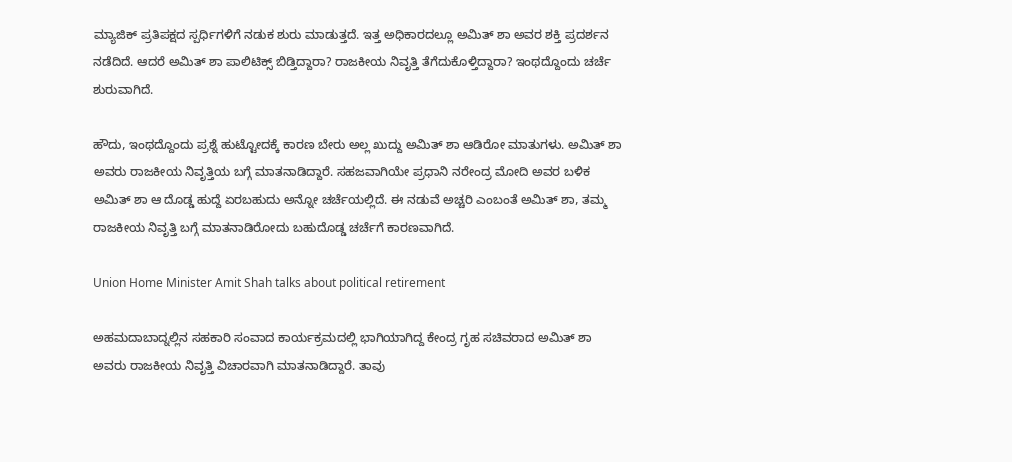ಮ್ಯಾಜಿಕ್‌ ಪ್ರತಿಪಕ್ಷದ ಸ್ಪರ್ಧಿಗಳಿಗೆ ನಡುಕ ಶುರು ಮಾಡುತ್ತದೆ. ಇತ್ತ ಅಧಿಕಾರದಲ್ಲೂ ಅಮಿತ್ ಶಾ ಅವರ ಶಕ್ತಿ ಪ್ರದರ್ಶನ ನಡೆದಿದೆ. ಆದರೆ ಅಮಿತ್‌ ಶಾ ಪಾಲಿಟಿಕ್ಸ್ ಬಿಡ್ತಿದ್ದಾರಾ? ರಾಜಕೀಯ ನಿವೃತ್ತಿ ತೆಗೆದುಕೊಳ್ತಿದ್ದಾರಾ? ಇಂಥದ್ದೊಂದು ಚರ್ಚೆ ಶುರುವಾಗಿದೆ.

ಹೌದು, ಇಂಥದ್ದೊಂದು ಪ್ರಶ್ನೆ ಹುಟ್ಟೋದಕ್ಕೆ ಕಾರಣ ಬೇರು ಅಲ್ಲ ಖುದ್ದು ಅಮಿತ್ ಶಾ ಆಡಿರೋ ಮಾತುಗಳು. ಅಮಿತ್‌ ಶಾ ಅವರು ರಾಜಕೀಯ ನಿವೃತ್ತಿಯ ಬಗ್ಗೆ ಮಾತನಾಡಿದ್ದಾರೆ. ಸಹಜವಾಗಿಯೇ ಪ್ರಧಾನಿ ನರೇಂದ್ರ ಮೋದಿ ಅವರ ಬಳಿಕ ಅಮಿತ್ ಶಾ ಆ ದೊಡ್ಡ ಹುದ್ದೆ ಏರಬಹುದು ಅನ್ನೋ ಚರ್ಚೆಯಲ್ಲಿದೆ. ಈ ನಡುವೆ ಅಚ್ಚರಿ ಎಂಬಂತೆ ಅಮಿತ್ ಶಾ, ತಮ್ಮ ರಾಜಕೀಯ ನಿವೃತ್ತಿ ಬಗ್ಗೆ ಮಾತನಾಡಿರೋದು ಬಹುದೊಡ್ಡ ಚರ್ಚೆಗೆ ಕಾರಣವಾಗಿದೆ.

Union Home Minister Amit Shah talks about political retirement

ಅಹಮದಾಬಾದ್ನಲ್ಲಿನ ಸಹಕಾರಿ ಸಂವಾದ ಕಾರ್ಯಕ್ರಮದಲ್ಲಿ ಭಾಗಿಯಾಗಿದ್ದ ಕೇಂದ್ರ ಗೃಹ ಸಚಿವರಾದ ಅಮಿತ್ ಶಾ ಅವರು ರಾಜಕೀಯ ನಿವೃತ್ತಿ ವಿಚಾರವಾಗಿ ಮಾತನಾಡಿದ್ದಾರೆ. ತಾವು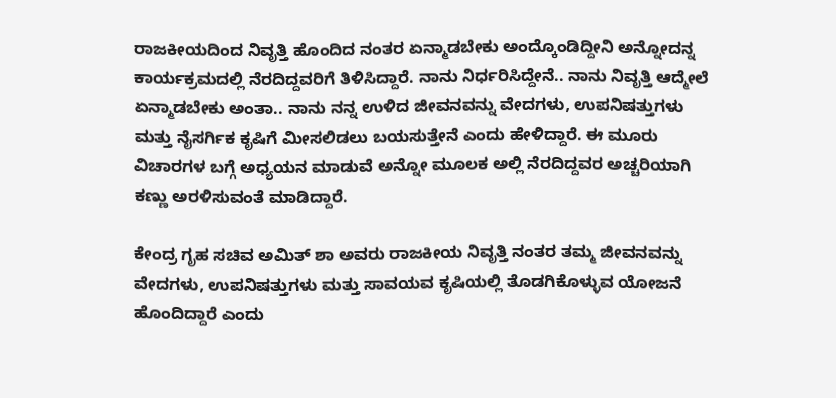ರಾಜಕೀಯದಿಂದ ನಿವೃತ್ತಿ ಹೊಂದಿದ ನಂತರ ಏನ್ಮಾಡಬೇಕು ಅಂದ್ಕೊಂಡಿದ್ದೀನಿ ಅನ್ನೋದನ್ನ ಕಾರ್ಯಕ್ರಮದಲ್ಲಿ ನೆರದಿದ್ದವರಿಗೆ ತಿಳಿಸಿದ್ದಾರೆ. ನಾನು ನಿರ್ಧರಿಸಿದ್ದೇನೆ.. ನಾನು ನಿವೃತ್ತಿ ಆದ್ಮೇಲೆ ಏನ್ಮಾಡಬೇಕು ಅಂತಾ.. ನಾನು ನನ್ನ ಉಳಿದ ಜೀವನವನ್ನು ವೇದಗಳು, ಉಪನಿಷತ್ತುಗಳು ಮತ್ತು ನೈಸರ್ಗಿಕ ಕೃಷಿಗೆ ಮೀಸಲಿಡಲು ಬಯಸುತ್ತೇನೆ ಎಂದು ಹೇಳಿದ್ದಾರೆ. ಈ ಮೂರು ವಿಚಾರಗಳ ಬಗ್ಗೆ ಅಧ್ಯಯನ ಮಾಡುವೆ ಅನ್ನೋ ಮೂಲಕ ಅಲ್ಲಿ ನೆರದಿದ್ದವರ ಅಚ್ಚರಿಯಾಗಿ ಕಣ್ಣು ಅರಳಿಸುವಂತೆ ಮಾಡಿದ್ದಾರೆ.

ಕೇಂದ್ರ ಗೃಹ ಸಚಿವ ಅಮಿತ್ ಶಾ ಅವರು ರಾಜಕೀಯ ನಿವೃತ್ತಿ ನಂತರ ತಮ್ಮ ಜೀವನವನ್ನು ವೇದಗಳು, ಉಪನಿಷತ್ತುಗಳು ಮತ್ತು ಸಾವಯವ ಕೃಷಿಯಲ್ಲಿ ತೊಡಗಿಕೊಳ್ಳುವ ಯೋಜನೆ ಹೊಂದಿದ್ದಾರೆ ಎಂದು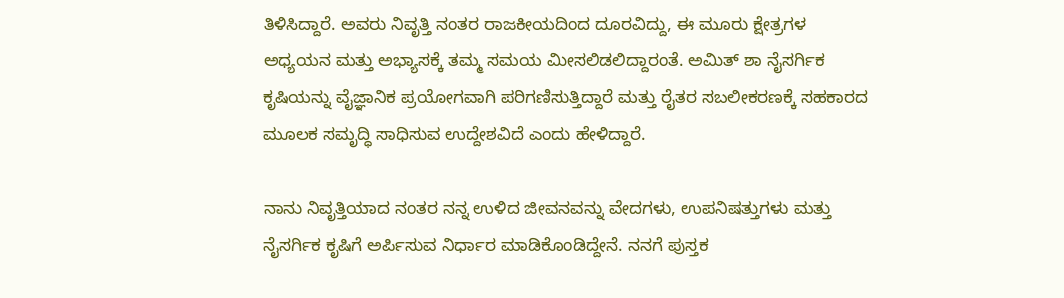ತಿಳಿಸಿದ್ದಾರೆ‌. ಅವರು ನಿವೃತ್ತಿ ನಂತರ ರಾಜಕೀಯದಿಂದ ದೂರವಿದ್ದು, ಈ ಮೂರು ಕ್ಷೇತ್ರಗಳ ಅಧ್ಯಯನ ಮತ್ತು ಅಭ್ಯಾಸಕ್ಕೆ ತಮ್ಮ ಸಮಯ ಮೀಸಲಿಡಲಿದ್ದಾರಂತೆ‌. ಅಮಿತ್ ಶಾ ನೈಸರ್ಗಿಕ ಕೃಷಿಯನ್ನು ವೈಜ್ಞಾನಿಕ ಪ್ರಯೋಗವಾಗಿ ಪರಿಗಣಿಸುತ್ತಿದ್ದಾರೆ ಮತ್ತು ರೈತರ ಸಬಲೀಕರಣಕ್ಕೆ ಸಹಕಾರದ ಮೂಲಕ ಸಮೃದ್ಧಿ ಸಾಧಿಸುವ ಉದ್ದೇಶವಿದೆ ಎಂದು ಹೇಳಿದ್ದಾರೆ.

ನಾನು ನಿವೃತ್ತಿಯಾದ ನಂತರ ನನ್ನ ಉಳಿದ ಜೀವನವನ್ನು ವೇದಗಳು, ಉಪನಿಷತ್ತುಗಳು ಮತ್ತು ನೈಸರ್ಗಿಕ ಕೃಷಿಗೆ ಅರ್ಪಿಸುವ ನಿರ್ಧಾರ ಮಾಡಿಕೊಂಡಿದ್ದೇನೆ. ನನಗೆ ಪುಸ್ತಕ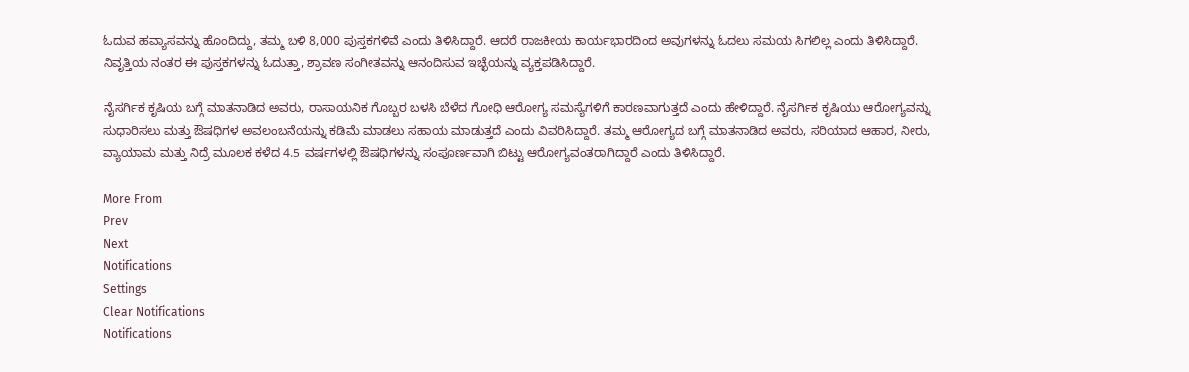ಓದುವ ಹವ್ಯಾಸವನ್ನು ಹೊಂದಿದ್ದು, ತಮ್ಮ ಬಳಿ 8,000 ಪುಸ್ತಕಗಳಿವೆ ಎಂದು ತಿಳಿಸಿದ್ದಾರೆ. ಆದರೆ ರಾಜಕೀಯ ಕಾರ್ಯಭಾರದಿಂದ ಅವುಗಳನ್ನು ಓದಲು ಸಮಯ ಸಿಗಲಿಲ್ಲ ಎಂದು ತಿಳಿಸಿದ್ದಾರೆ. ನಿವೃತ್ತಿಯ ನಂತರ ಈ ಪುಸ್ತಕಗಳನ್ನು ಓದುತ್ತಾ, ಶ್ರಾವಣ ಸಂಗೀತವನ್ನು ಆನಂದಿಸುವ ಇಚ್ಛೆಯನ್ನು ವ್ಯಕ್ತಪಡಿಸಿದ್ದಾರೆ.

ನೈಸರ್ಗಿಕ ಕೃಷಿಯ ಬಗ್ಗೆ ಮಾತನಾಡಿದ ಅವರು, ರಾಸಾಯನಿಕ ಗೊಬ್ಬರ ಬಳಸಿ ಬೆಳೆದ ಗೋಧಿ ಆರೋಗ್ಯ ಸಮಸ್ಯೆಗಳಿಗೆ ಕಾರಣವಾಗುತ್ತದೆ ಎಂದು ಹೇಳಿದ್ದಾರೆ. ನೈಸರ್ಗಿಕ ಕೃಷಿಯು ಆರೋಗ್ಯವನ್ನು ಸುಧಾರಿಸಲು ಮತ್ತು ಔಷಧಿಗಳ ಅವಲಂಬನೆಯನ್ನು ಕಡಿಮೆ ಮಾಡಲು ಸಹಾಯ ಮಾಡುತ್ತದೆ ಎಂದು ವಿವರಿಸಿದ್ದಾರೆ. ತಮ್ಮ ಆರೋಗ್ಯದ ಬಗ್ಗೆ ಮಾತನಾಡಿದ ಅವರು, ಸರಿಯಾದ ಆಹಾರ, ನೀರು, ವ್ಯಾಯಾಮ ಮತ್ತು ನಿದ್ರೆ ಮೂಲಕ ಕಳೆದ 4.5 ವರ್ಷಗಳಲ್ಲಿ ಔಷಧಿಗಳನ್ನು ಸಂಪೂರ್ಣವಾಗಿ ಬಿಟ್ಟು ಆರೋಗ್ಯವಂತರಾಗಿದ್ದಾರೆ ಎಂದು ತಿಳಿಸಿದ್ದಾರೆ.

More From
Prev
Next
Notifications
Settings
Clear Notifications
Notifications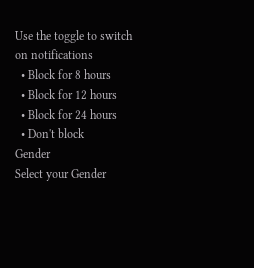Use the toggle to switch on notifications
  • Block for 8 hours
  • Block for 12 hours
  • Block for 24 hours
  • Don't block
Gender
Select your Gender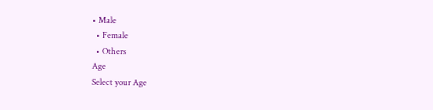• Male
  • Female
  • Others
Age
Select your Age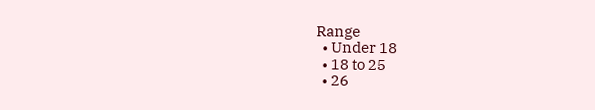Range
  • Under 18
  • 18 to 25
  • 26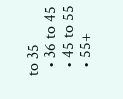to 35
  • 36 to 45
  • 45 to 55
  • 55+